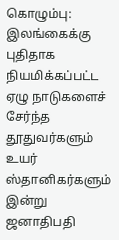கொழும்பு: இலங்கைக்கு புதிதாக நியமிக்கப்பட்ட ஏழு நாடுகளைச் சேர்ந்த தூதுவர்களும் உயர் ஸ்தானிகர்களும் இன்று ஜனாதிபதி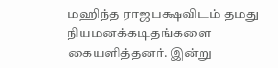மஹிந்த ராஜபக்ஷவிடம் தமது நியமனக்கடிதங்களை கையளித்தனர். இன்று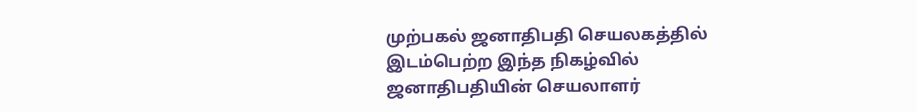முற்பகல் ஜனாதிபதி செயலகத்தில் இடம்பெற்ற இந்த நிகழ்வில் ஜனாதிபதியின் செயலாளர்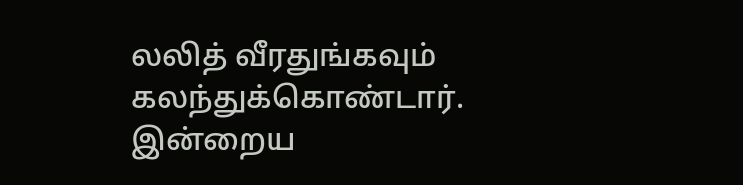லலித் வீரதுங்கவும் கலந்துக்கொண்டார்.
இன்றைய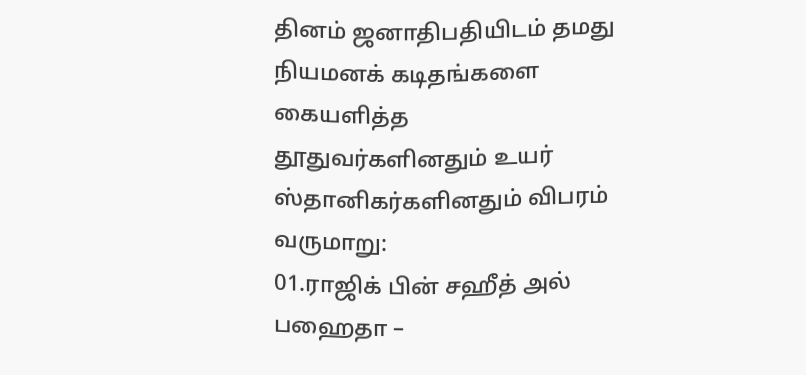தினம் ஜனாதிபதியிடம் தமது நியமனக் கடிதங்களை கையளித்த தூதுவர்களினதும் உயர் ஸ்தானிகர்களினதும் விபரம் வருமாறு:
01.ராஜிக் பின் சஹீத் அல் பஹைதா –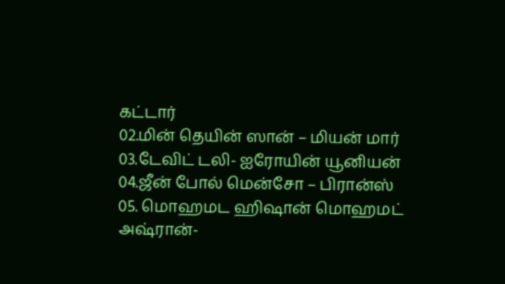கட்டார்
02.மின் தெயின் ஸான் – மியன் மார்
03.டேவிட் டலி- ஐரோயின் யூனியன்
04.ஜீன் போல் மென்சோ – பிரான்ஸ்
05. மொஹமட ஹிஷான் மொஹமட் அஷ்ரான்-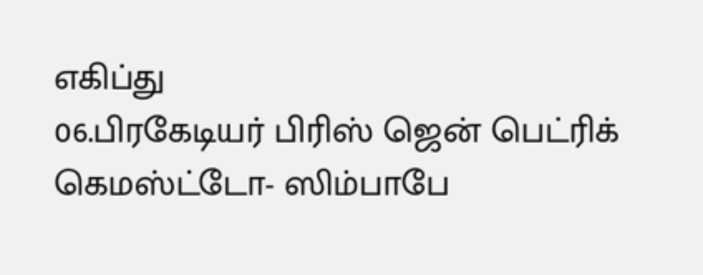எகிப்து
06.பிரகேடியர் பிரிஸ் ஜென் பெட்ரிக் கெமஸ்ட்டோ- ஸிம்பாபே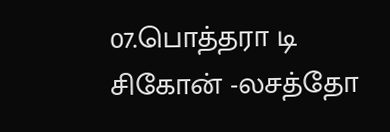07.பொத்தரா டி சிகோன் -லசத்தோ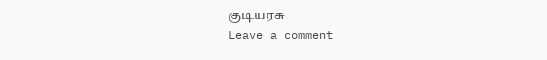குடியரசு
Leave a comment